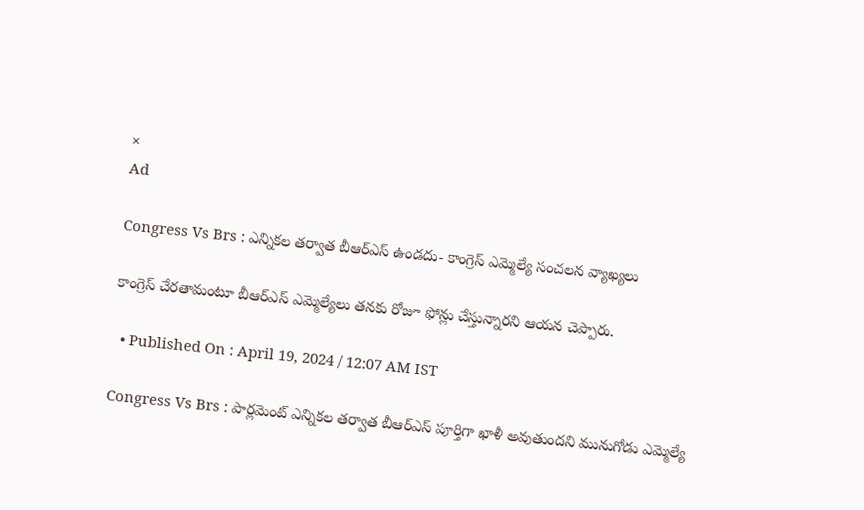×
Ad

Congress Vs Brs : ఎన్నికల తర్వాత బీఆర్ఎస్ ఉండదు- కాంగ్రెస్ ఎమ్మెల్యే సంచలన వ్యాఖ్యలు

కాంగ్రెస్ చేరతామంటూ బీఆర్ఎస్ ఎమ్మెల్యేలు తనకు రోజూ ఫోన్లు చేస్తున్నారని ఆయన చెప్పారు.

  • Published On : April 19, 2024 / 12:07 AM IST

Congress Vs Brs : పార్లమెంట్ ఎన్నికల తర్వాత బీఆర్ఎస్ పూర్తిగా ఖాళీ అవుతుందని మునుగోడు ఎమ్మెల్యే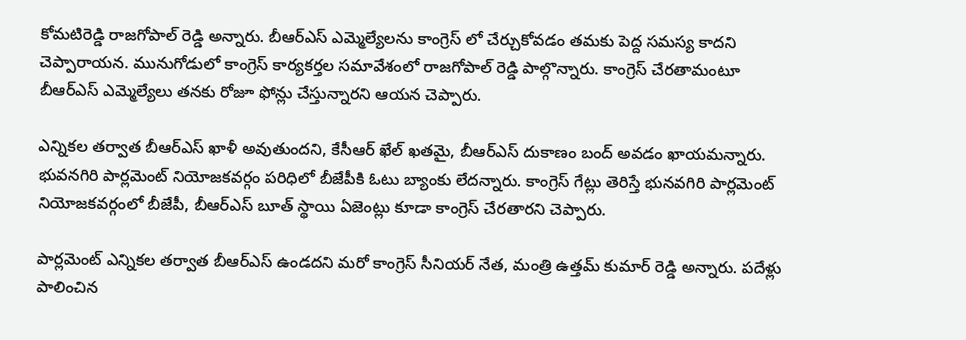కోమటిరెడ్డి రాజగోపాల్ రెడ్డి అన్నారు. బీఆర్ఎస్ ఎమ్మెల్యేలను కాంగ్రెస్ లో చేర్చుకోవడం తమకు పెద్ద సమస్య కాదని చెప్పారాయన. మునుగోడులో కాంగ్రెస్ కార్యకర్తల సమావేశంలో రాజగోపాల్ రెడ్డి పాల్గొన్నారు. కాంగ్రెస్ చేరతామంటూ బీఆర్ఎస్ ఎమ్మెల్యేలు తనకు రోజూ ఫోన్లు చేస్తున్నారని ఆయన చెప్పారు.

ఎన్నికల తర్వాత బీఆర్ఎస్ ఖాళీ అవుతుందని, కేసీఆర్ ఖేల్ ఖతమై, బీఆర్ఎస్ దుకాణం బంద్ అవడం ఖాయమన్నారు. భువనగిరి పార్లమెంట్ నియోజకవర్గం పరిధిలో బీజేపీకి ఓటు బ్యాంకు లేదన్నారు. కాంగ్రెస్ గేట్లు తెరిస్తే భునవగిరి పార్లమెంట్ నియోజకవర్గంలో బీజేపీ, బీఆర్ఎస్ బూత్ స్థాయి ఏజెంట్లు కూడా కాంగ్రెస్ చేరతారని చెప్పారు.

పార్లమెంట్ ఎన్నికల తర్వాత బీఆర్ఎస్ ఉండదని మరో కాంగ్రెస్ సీనియర్ నేత, మంత్రి ఉత్తమ్ కుమార్ రెడ్డి అన్నారు. పదేళ్లు పాలించిన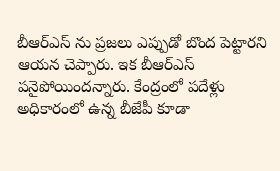బీఆర్ఎస్ ను ప్రజలు ఎప్పుడో బొంద పెట్టారని ఆయన చెప్పారు. ఇక బీఆర్ఎస్ పనైపోయిందన్నారు. కేంద్రంలో పదేళ్లు అధికారంలో ఉన్న బీజేపీ కూడా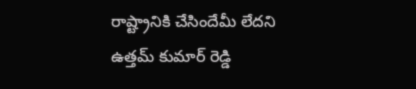రాష్ట్రానికి చేసిందేమీ లేదని ఉత్తమ్ కుమార్ రెడ్డి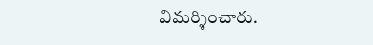విమర్శించారు.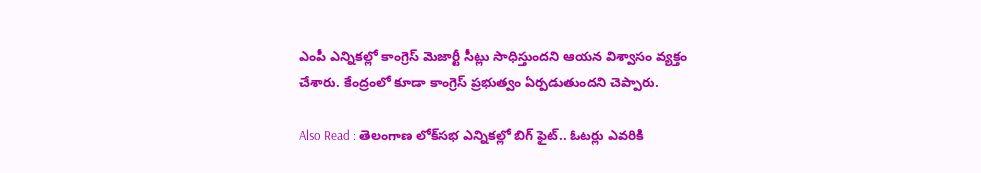ఎంపీ ఎన్నికల్లో కాంగ్రెస్ మెజార్టీ సీట్లు సాధిస్తుందని ఆయన విశ్వాసం వ్యక్తం చేశారు. కేంద్రంలో కూడా కాంగ్రెస్ ప్రభుత్వం ఏర్పడుతుందని చెప్పారు.

Also Read : తెలంగాణ లోక్‌సభ ఎన్నికల్లో బిగ్ ఫైట్.. ఓటర్లు ఎవరికి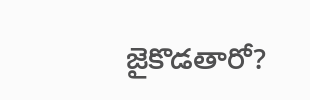జైకొడతారో?